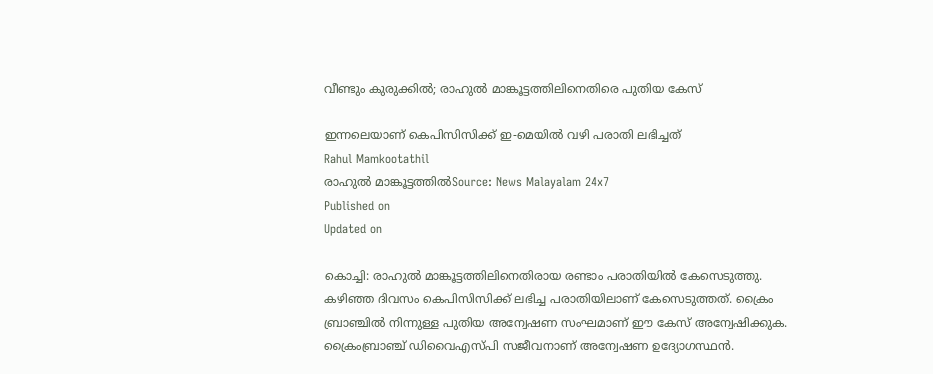വീണ്ടും കുരുക്കില്‍; രാഹുല്‍ മാങ്കൂട്ടത്തിലിനെതിരെ പുതിയ കേസ്

ഇന്നലെയാണ് കെപിസിസിക്ക് ഇ-മെയില്‍ വഴി പരാതി ലഭിച്ചത്
Rahul Mamkootathil
രാഹുൽ മാങ്കൂട്ടത്തിൽSource: News Malayalam 24x7
Published on
Updated on

കൊച്ചി: രാഹുല്‍ മാങ്കൂട്ടത്തിലിനെതിരായ രണ്ടാം പരാതിയില്‍ കേസെടുത്തു. കഴിഞ്ഞ ദിവസം കെപിസിസിക്ക് ലഭിച്ച പരാതിയിലാണ് കേസെടുത്തത്. ക്രൈം ബ്രാഞ്ചില്‍ നിന്നുള്ള പുതിയ അന്വേഷണ സംഘമാണ് ഈ കേസ് അന്വേഷിക്കുക. ക്രൈംബ്രാഞ്ച് ഡിവൈഎസ്പി സജീവനാണ് അന്വേഷണ ഉദ്യോഗസ്ഥൻ.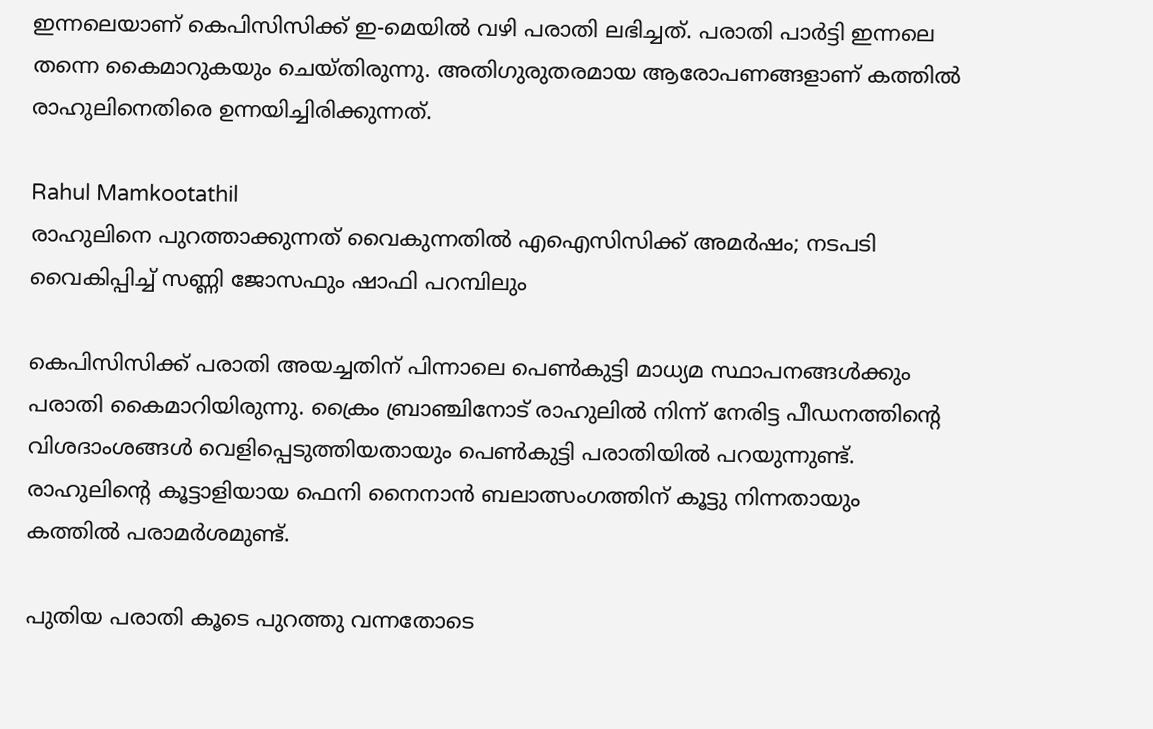ഇന്നലെയാണ് കെപിസിസിക്ക് ഇ-മെയില്‍ വഴി പരാതി ലഭിച്ചത്. പരാതി പാര്‍ട്ടി ഇന്നലെ തന്നെ കൈമാറുകയും ചെയ്തിരുന്നു. അതിഗുരുതരമായ ആരോപണങ്ങളാണ് കത്തില്‍ രാഹുലിനെതിരെ ഉന്നയിച്ചിരിക്കുന്നത്.

Rahul Mamkootathil
രാഹുലിനെ പുറത്താക്കുന്നത് വൈകുന്നതില്‍ എഐസിസിക്ക് അമര്‍ഷം; നടപടി വൈകിപ്പിച്ച് സണ്ണി ജോസഫും ഷാഫി പറമ്പിലും

കെപിസിസിക്ക് പരാതി അയച്ചതിന് പിന്നാലെ പെണ്‍കുട്ടി മാധ്യമ സ്ഥാപനങ്ങള്‍ക്കും പരാതി കൈമാറിയിരുന്നു. ക്രൈം ബ്രാഞ്ചിനോട് രാഹുലില്‍ നിന്ന് നേരിട്ട പീഡനത്തിന്റെ വിശദാംശങ്ങള്‍ വെളിപ്പെടുത്തിയതായും പെണ്‍കുട്ടി പരാതിയില്‍ പറയുന്നുണ്ട്. രാഹുലിന്റെ കൂട്ടാളിയായ ഫെനി നൈനാന്‍ ബലാത്സംഗത്തിന് കൂട്ടു നിന്നതായും കത്തില്‍ പരാമര്‍ശമുണ്ട്.

പുതിയ പരാതി കൂടെ പുറത്തു വന്നതോടെ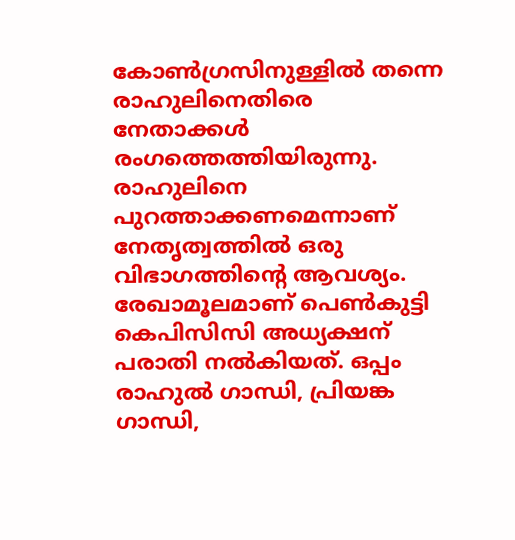കോണ്‍ഗ്രസിനുള്ളില്‍ തന്നെ രാഹുലിനെതിരെ നേതാക്കള്‍ രംഗത്തെത്തിയിരുന്നു. രാഹുലിനെ പുറത്താക്കണമെന്നാണ് നേതൃത്വത്തില്‍ ഒരു വിഭാഗത്തിന്റെ ആവശ്യം. രേഖാമൂലമാണ് പെണ്‍കുട്ടി കെപിസിസി അധ്യക്ഷന് പരാതി നല്‍കിയത്. ഒപ്പം രാഹുല്‍ ഗാന്ധി, പ്രിയങ്ക ഗാന്ധി,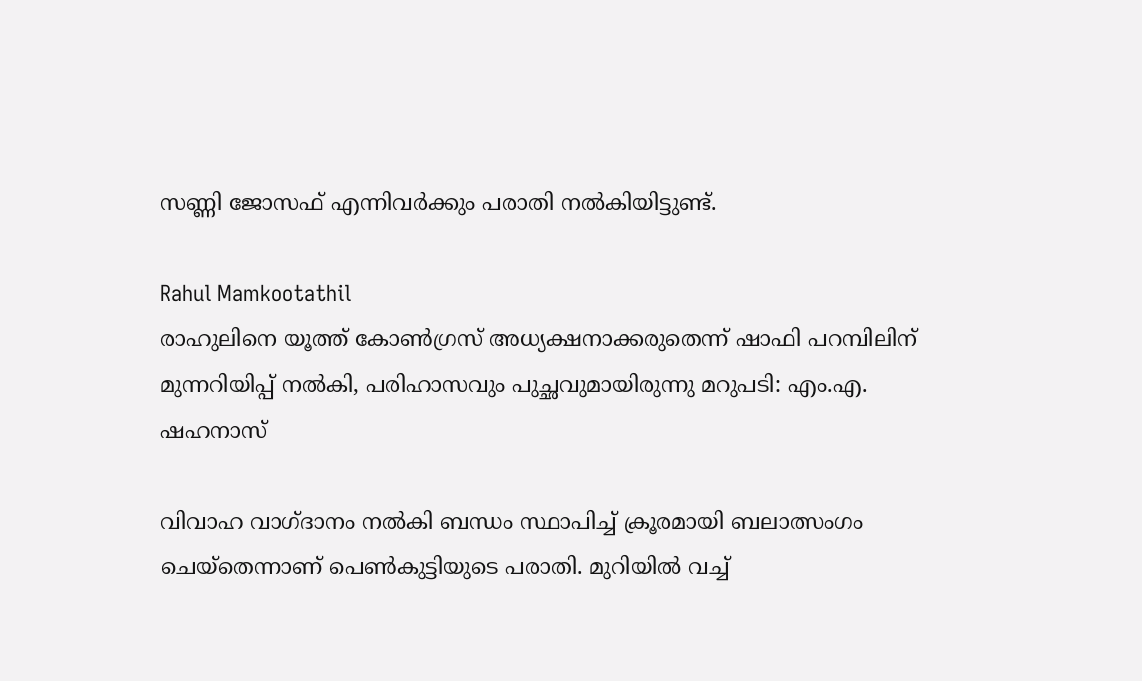സണ്ണി ജോസഫ് എന്നിവര്‍ക്കും പരാതി നല്‍കിയിട്ടുണ്ട്.

Rahul Mamkootathil
രാഹുലിനെ യൂത്ത് കോൺഗ്രസ് അധ്യക്ഷനാക്കരുതെന്ന് ഷാഫി പറമ്പിലിന് മുന്നറിയിപ്പ് നൽകി, പരിഹാസവും പുച്ഛവുമായിരുന്നു മറുപടി: എം.എ. ഷഹനാസ്

വിവാഹ വാഗ്ദാനം നല്‍കി ബന്ധം സ്ഥാപിച്ച് ക്രൂരമായി ബലാത്സംഗം ചെയ്തെന്നാണ് പെണ്‍കുട്ടിയുടെ പരാതി. മുറിയില്‍ വച്ച്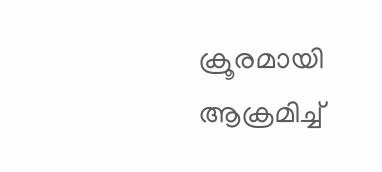ക്രൂരമായി ആക്രമിച്ച്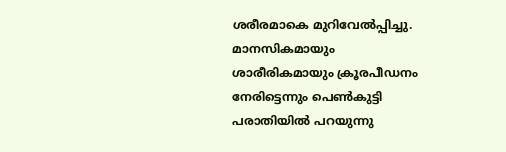ശരീരമാകെ മുറിവേല്‍പ്പിച്ചു. മാനസികമായും ശാരീരികമായും ക്രൂരപീഡനം നേരിട്ടെന്നും പെണ്‍കുട്ടി പരാതിയില്‍ പറയുന്നു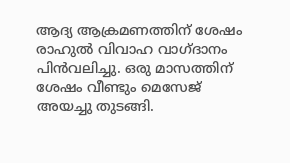ആദ്യ ആക്രമണത്തിന് ശേഷം രാഹുല്‍ വിവാഹ വാഗ്ദാനം പിന്‍വലിച്ചു. ഒരു മാസത്തിന് ശേഷം വീണ്ടും മെസേജ് അയച്ചു തുടങ്ങി.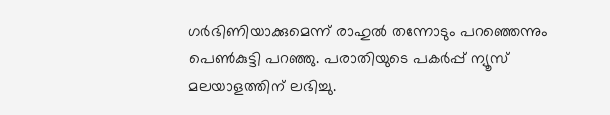ഗര്‍ഭിണിയാക്കുമെന്ന് രാഹുല്‍ തന്നോടും പറഞ്ഞെന്നും പെണ്‍കുട്ടി പറഞ്ഞു. പരാതിയുടെ പകര്‍പ്പ് ന്യൂസ് മലയാളത്തിന് ലഭിച്ചു.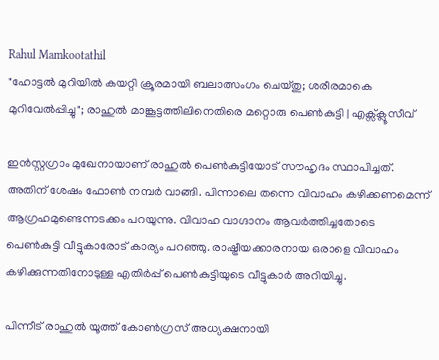Rahul Mamkootathil
"ഹോട്ടൽ മുറിയിൽ കയറ്റി ക്രൂരമായി ബലാത്സംഗം ചെയ്തു; ശരീരമാകെ മുറിവേല്‍പ്പിച്ചു"; രാഹുല്‍ മാങ്കൂട്ടത്തിലിനെതിരെ മറ്റൊരു പെണ്‍കുട്ടി | എക്സ്ക്ലൂസീവ്

ഇന്‍സ്റ്റഗ്രാം മുഖേനായാണ് രാഹുല്‍ പെണ്‍കുട്ടിയോട് സൗഹൃദം സ്ഥാപിച്ചത്. അതിന് ശേഷം ഫോണ്‍ നമ്പര്‍ വാങ്ങി. പിന്നാലെ തന്നെ വിവാഹം കഴിക്കണമെന്ന് ആഗ്രഹമുണ്ടെന്നടക്കം പറയുന്നു. വിവാഹ വാഗ്ദാനം ആവര്‍ത്തിച്ചതോടെ പെണ്‍കുട്ടി വീട്ടുകാരോട് കാര്യം പറഞ്ഞു. രാഷ്ട്രീയക്കാരനായ ഒരാളെ വിവാഹം കഴിക്കുന്നതിനോടുള്ള എതിര്‍പ്പ് പെണ്‍കുട്ടിയുടെ വീട്ടുകാര്‍ അറിയിച്ചു.

പിന്നീട് രാഹുല്‍ യൂത്ത് കോണ്‍ഗ്രസ് അധ്യക്ഷനായി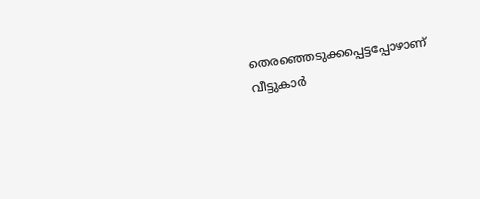തെരഞ്ഞെടുക്കപ്പെട്ടപ്പോഴാണ് വീട്ടുകാര്‍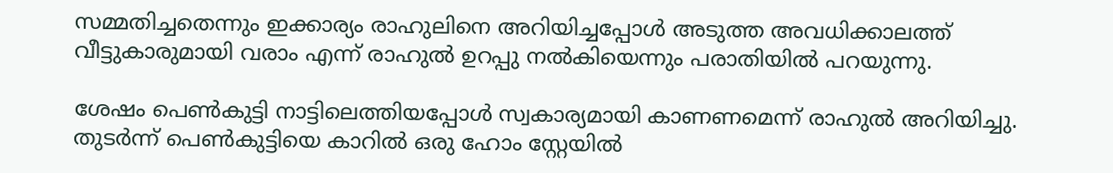സമ്മതിച്ചതെന്നും ഇക്കാര്യം രാഹുലിനെ അറിയിച്ചപ്പോള്‍ അടുത്ത അവധിക്കാലത്ത് വീട്ടുകാരുമായി വരാം എന്ന് രാഹുല്‍ ഉറപ്പു നല്‍കിയെന്നും പരാതിയില്‍ പറയുന്നു.

ശേഷം പെണ്‍കുട്ടി നാട്ടിലെത്തിയപ്പോള്‍ സ്വകാര്യമായി കാണണമെന്ന് രാഹുല്‍ അറിയിച്ചു. തുടര്‍ന്ന് പെണ്‍കുട്ടിയെ കാറില്‍ ഒരു ഹോം സ്റ്റേയില്‍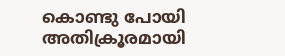കൊണ്ടു പോയി അതിക്രൂരമായി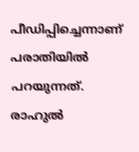പീഡിപ്പിച്ചെന്നാണ് പരാതിയില്‍ പറയുന്നത്. രാഹുല്‍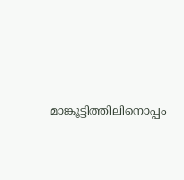മാങ്കൂട്ടിത്തിലിനൊപ്പം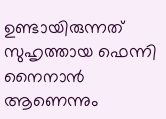ഉണ്ടായിരുന്നത് സുഹൃത്തായ ഫെന്നി നൈനാന്‍ ആണെന്നും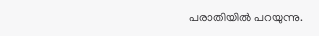പരാതിയില്‍ പറയുന്നു.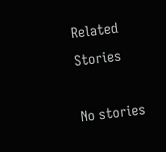Related Stories

No stories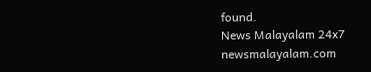found.
News Malayalam 24x7
newsmalayalam.com